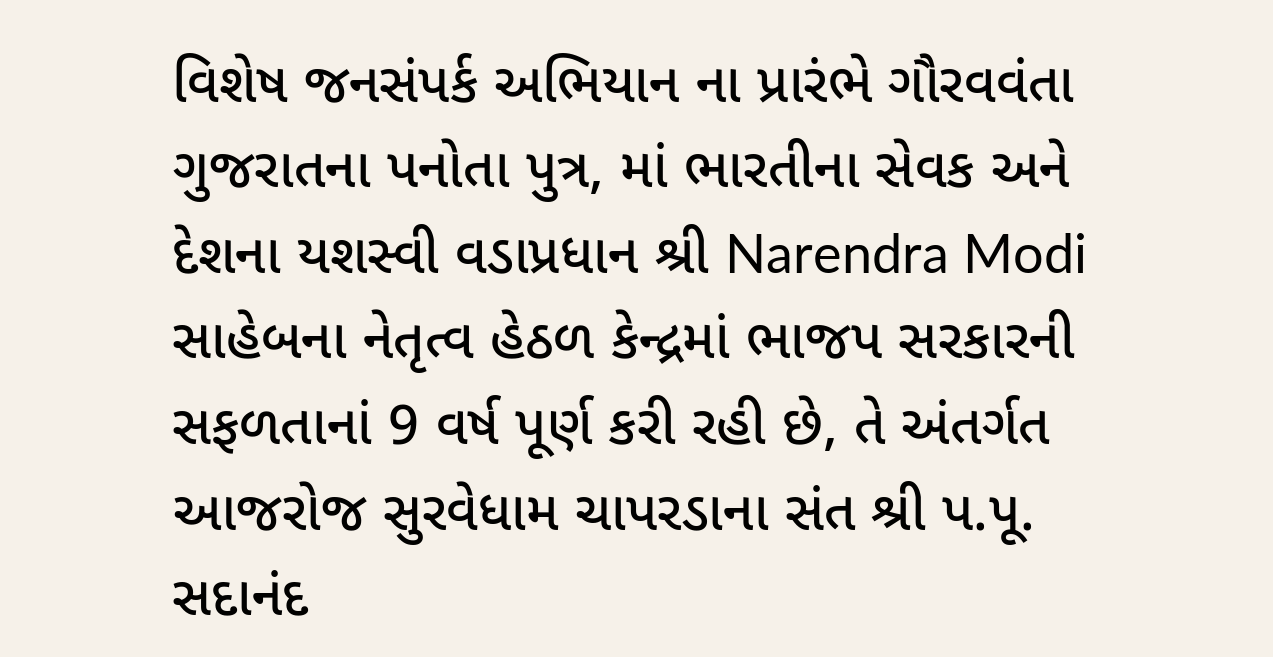વિશેષ જનસંપર્ક અભિયાન ના પ્રારંભે ગૌરવવંતા ગુજરાતના પનોતા પુત્ર, માં ભારતીના સેવક અને દેશના યશસ્વી વડાપ્રધાન શ્રી Narendra Modi સાહેબના નેતૃત્વ હેઠળ કેન્દ્રમાં ભાજપ સરકારની સફળતાનાં 9 વર્ષ પૂર્ણ કરી રહી છે, તે અંતર્ગત આજરોજ સુરવેધામ ચાપરડાના સંત શ્રી પ.પૂ. સદાનંદ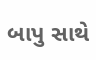બાપુ સાથે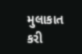મુલાકાત કરી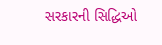સરકારની સિદ્ધિઓ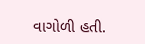વાગોળી હતી.